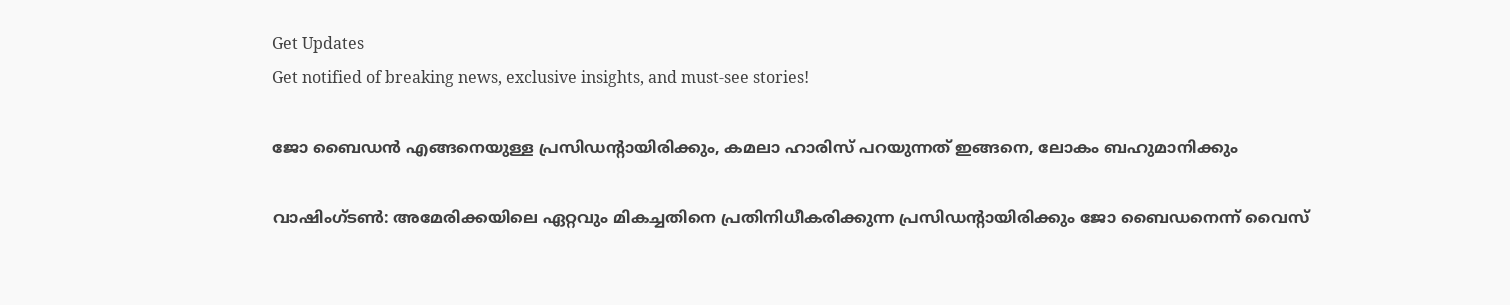Get Updates
Get notified of breaking news, exclusive insights, and must-see stories!

ജോ ബൈഡന്‍ എങ്ങനെയുള്ള പ്രസിഡന്റായിരിക്കും, കമലാ ഹാരിസ് പറയുന്നത് ഇങ്ങനെ, ലോകം ബഹുമാനിക്കും

വാഷിംഗ്ടണ്‍: അമേരിക്കയിലെ ഏറ്റവും മികച്ചതിനെ പ്രതിനിധീകരിക്കുന്ന പ്രസിഡന്റായിരിക്കും ജോ ബൈഡനെന്ന് വൈസ്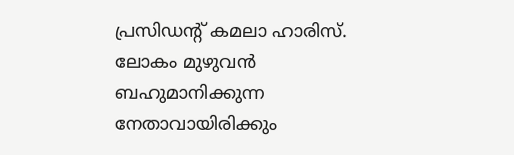പ്രസിഡന്റ് കമലാ ഹാരിസ്. ലോകം മുഴുവന്‍ ബഹുമാനിക്കുന്ന നേതാവായിരിക്കും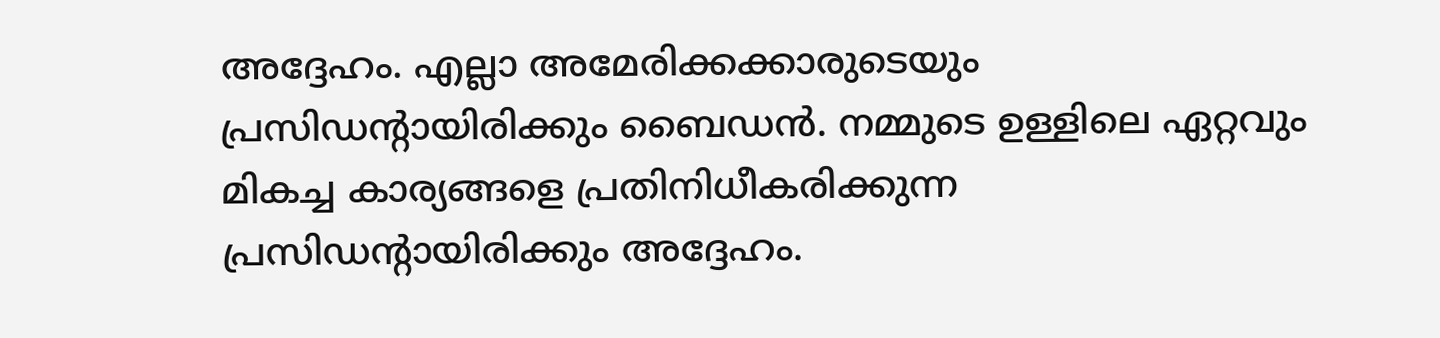അദ്ദേഹം. എല്ലാ അമേരിക്കക്കാരുടെയും പ്രസിഡന്റായിരിക്കും ബൈഡന്‍. നമ്മുടെ ഉള്ളിലെ ഏറ്റവും മികച്ച കാര്യങ്ങളെ പ്രതിനിധീകരിക്കുന്ന പ്രസിഡന്റായിരിക്കും അദ്ദേഹം.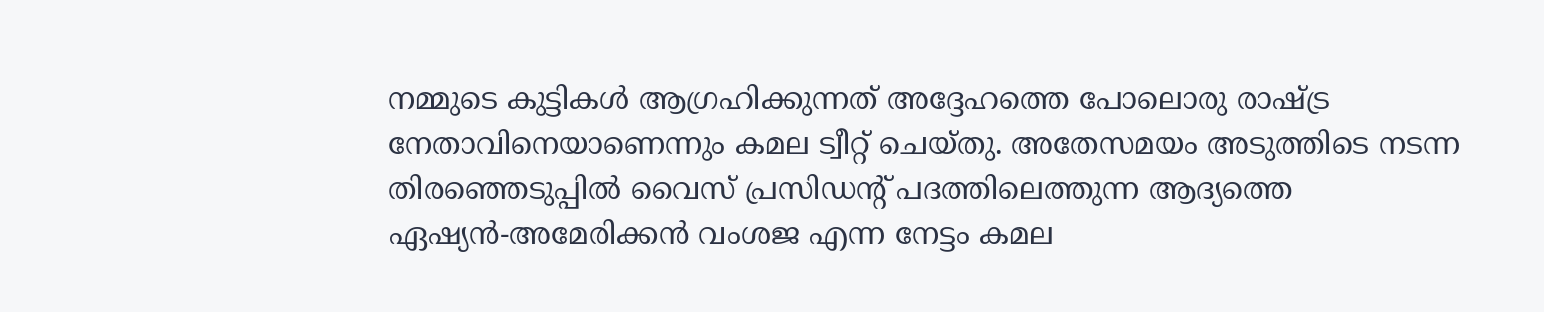നമ്മുടെ കുട്ടികള്‍ ആഗ്രഹിക്കുന്നത് അദ്ദേഹത്തെ പോലൊരു രാഷ്ട്ര നേതാവിനെയാണെന്നും കമല ട്വീറ്റ് ചെയ്തു. അതേസമയം അടുത്തിടെ നടന്ന തിരഞ്ഞെടുപ്പില്‍ വൈസ് പ്രസിഡന്റ് പദത്തിലെത്തുന്ന ആദ്യത്തെ ഏഷ്യന്‍-അമേരിക്കന്‍ വംശജ എന്ന നേട്ടം കമല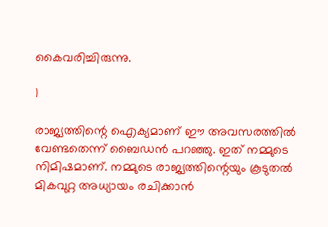കൈവരിച്ചിരുന്നു.

1

രാജ്യത്തിന്റെ ഐക്യമാണ് ഈ അവസരത്തില്‍ വേണ്ടതെന്ന് ബൈഡന്‍ പറഞ്ഞു. ഇത് നമ്മുടെ നിമിഷമാണ്. നമ്മുടെ രാജ്യത്തിന്റെയും കൂടുതല്‍ മികവുറ്റ അധ്യായം രചിക്കാന്‍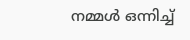നമ്മള്‍ ഒന്നിച്ച്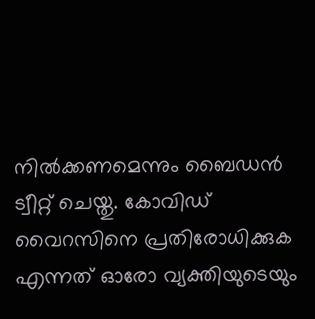നില്‍ക്കണമെന്നും ബൈഡന്‍ ട്വീറ്റ് ചെയ്തു. കോവിഡ് വൈറസിനെ പ്രതിരോധിക്കുക എന്നത് ഓരോ വ്യക്തിയുടെയും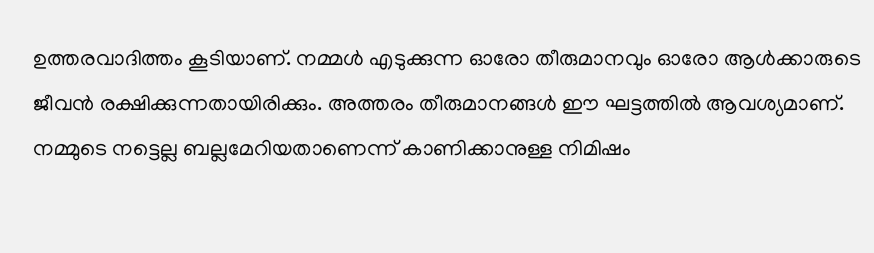ഉത്തരവാദിത്തം കൂടിയാണ്. നമ്മള്‍ എടുക്കുന്ന ഓരോ തീരുമാനവും ഓരോ ആള്‍ക്കാരുടെ ജീവന്‍ രക്ഷിക്കുന്നതായിരിക്കും. അത്തരം തീരുമാനങ്ങള്‍ ഈ ഘട്ടത്തില്‍ ആവശ്യമാണ്. നമ്മുടെ നട്ടെല്ല ബല്ലമേറിയതാണെന്ന് കാണിക്കാനുള്ള നിമിഷം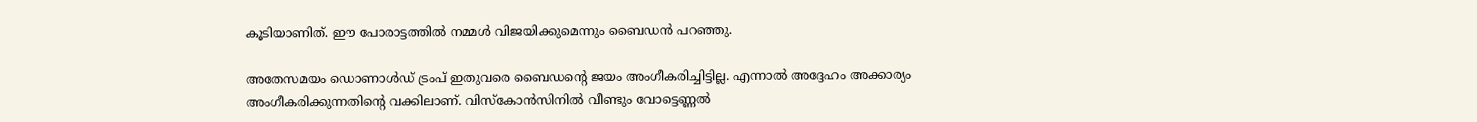കൂടിയാണിത്. ഈ പോരാട്ടത്തില്‍ നമ്മള്‍ വിജയിക്കുമെന്നും ബൈഡന്‍ പറഞ്ഞു.

അതേസമയം ഡൊണാള്‍ഡ് ട്രംപ് ഇതുവരെ ബൈഡന്റെ ജയം അംഗീകരിച്ചിട്ടില്ല. എന്നാല്‍ അദ്ദേഹം അക്കാര്യം അംഗീകരിക്കുന്നതിന്റെ വക്കിലാണ്. വിസ്‌കോന്‍സിനില്‍ വീണ്ടും വോട്ടെണ്ണല്‍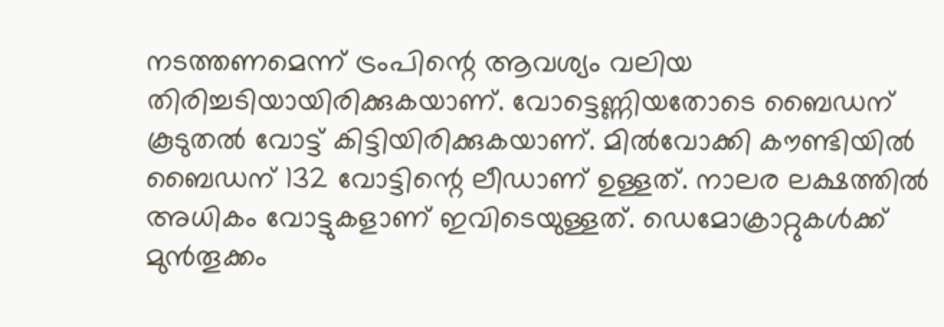നടത്തണമെന്ന് ട്രംപിന്റെ ആവശ്യം വലിയ തിരിച്ചടിയായിരിക്കുകയാണ്. വോട്ടെണ്ണിയതോടെ ബൈഡന് കൂടുതല്‍ വോട്ട് കിട്ടിയിരിക്കുകയാണ്. മില്‍വോക്കി കൗണ്ടിയില്‍ ബൈഡന് 132 വോട്ടിന്റെ ലീഡാണ് ഉള്ളത്. നാലര ലക്ഷത്തില്‍ അധികം വോട്ടുകളാണ് ഇവിടെയുള്ളത്. ഡെമോക്രാറ്റുകള്‍ക്ക് മുന്‍തൂക്കം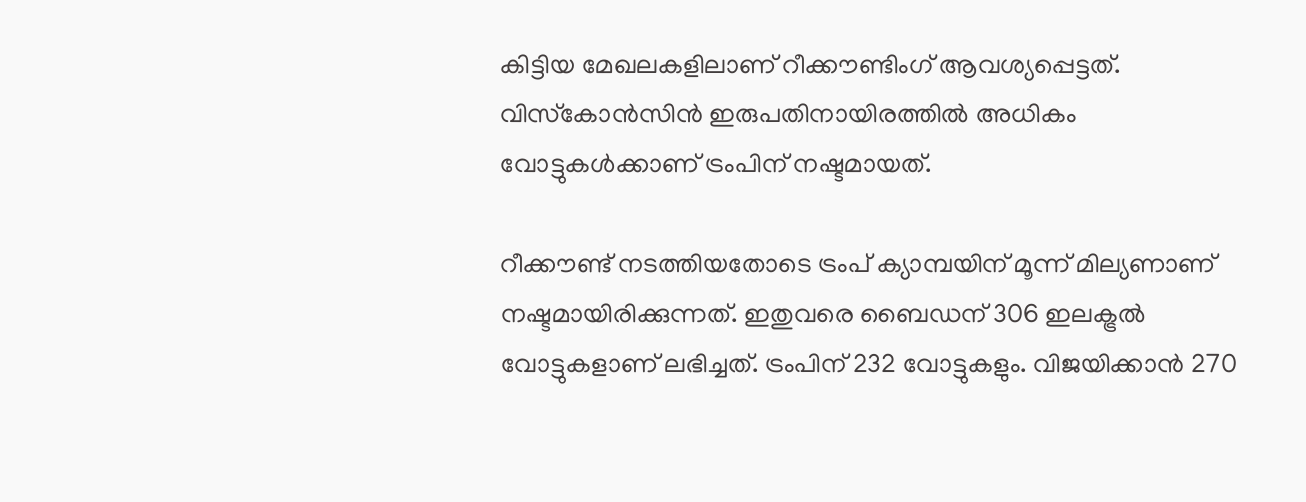കിട്ടിയ മേഖലകളിലാണ് റീക്കൗണ്ടിംഗ് ആവശ്യപ്പെട്ടത്. വിസ്‌കോന്‍സിന്‍ ഇരുപതിനായിരത്തില്‍ അധികം വോട്ടുകള്‍ക്കാണ് ട്രംപിന് നഷ്ടമായത്.

റീക്കൗണ്ട് നടത്തിയതോടെ ട്രംപ് ക്യാമ്പയിന് മൂന്ന് മില്യണാണ് നഷ്ടമായിരിക്കുന്നത്. ഇതുവരെ ബൈഡന് 306 ഇലക്ട്രല്‍ വോട്ടുകളാണ് ലഭിച്ചത്. ട്രംപിന് 232 വോട്ടുകളും. വിജയിക്കാന്‍ 270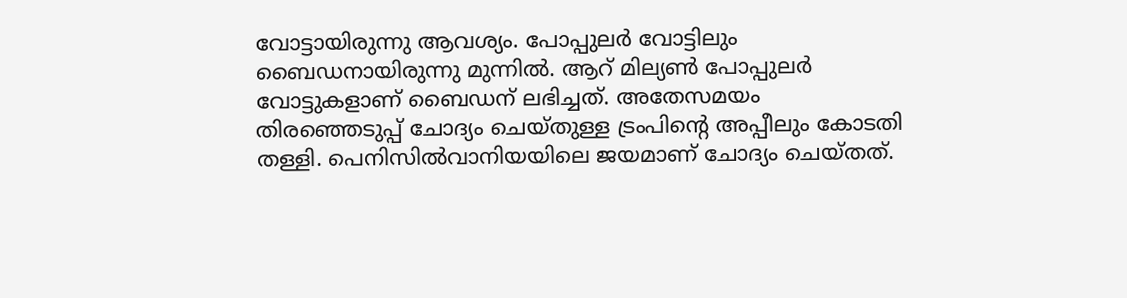വോട്ടായിരുന്നു ആവശ്യം. പോപ്പുലര്‍ വോട്ടിലും ബൈഡനായിരുന്നു മുന്നില്‍. ആറ് മില്യണ്‍ പോപ്പുലര്‍ വോട്ടുകളാണ് ബൈഡന് ലഭിച്ചത്. അതേസമയം തിരഞ്ഞെടുപ്പ് ചോദ്യം ചെയ്തുള്ള ട്രംപിന്റെ അപ്പീലും കോടതി തള്ളി. പെനിസില്‍വാനിയയിലെ ജയമാണ് ചോദ്യം ചെയ്തത്.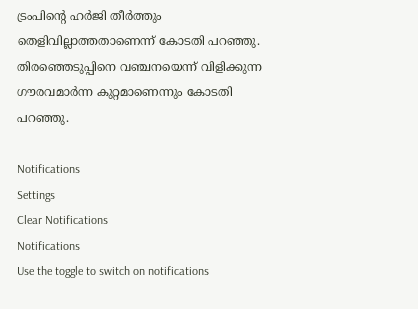ട്രംപിന്റെ ഹര്‍ജി തീര്‍ത്തും തെളിവില്ലാത്തതാണെന്ന് കോടതി പറഞ്ഞു. തിരഞ്ഞെടുപ്പിനെ വഞ്ചനയെന്ന് വിളിക്കുന്ന ഗൗരവമാര്‍ന്ന കുറ്റമാണെന്നും കോടതി പറഞ്ഞു.

Notifications
Settings
Clear Notifications
Notifications
Use the toggle to switch on notifications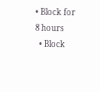• Block for 8 hours
  • Block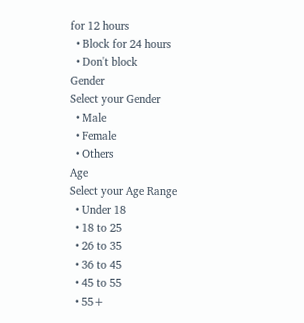for 12 hours
  • Block for 24 hours
  • Don't block
Gender
Select your Gender
  • Male
  • Female
  • Others
Age
Select your Age Range
  • Under 18
  • 18 to 25
  • 26 to 35
  • 36 to 45
  • 45 to 55
  • 55+